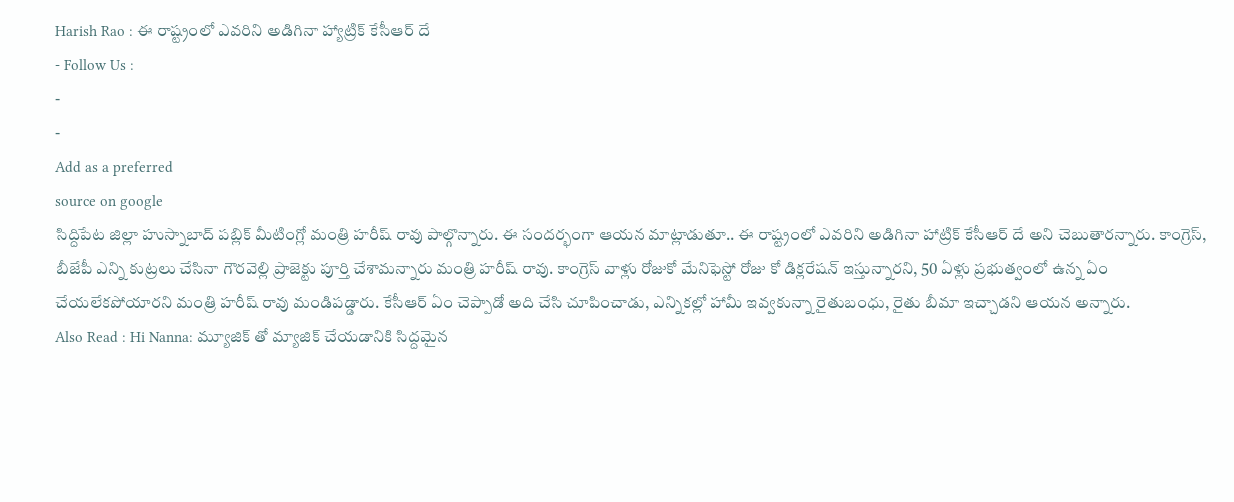Harish Rao : ఈ రాష్ట్రంలో ఎవరిని అడిగినా హ్యాట్రిక్ కేసీఆర్ దే
- Follow Us :
-
-
Add as a preferred
source on google
సిద్దిపేట జిల్లా హుస్నాబాద్ పబ్లిక్ మీటింగ్లో మంత్రి హరీష్ రావు పాల్గొన్నారు. ఈ సందర్భంగా ఆయన మాట్లాడుతూ.. ఈ రాష్ట్రంలో ఎవరిని అడిగినా హాట్రిక్ కేసీఆర్ దే అని చెబుతారన్నారు. కాంగ్రెస్, బీజేపీ ఎన్ని కుట్రలు చేసినా గౌరవెల్లి ప్రాజెక్టు పూర్తి చేశామన్నారు మంత్రి హరీష్ రావు. కాంగ్రెస్ వాళ్లు రోజుకో మేనిఫెస్టో రోజు కో డిక్లరేషన్ ఇస్తున్నారని, 50 ఏళ్లు ప్రభుత్వంలో ఉన్న ఏం చేయలేకపోయారని మంత్రి హరీష్ రావు మండిపడ్డారు. కేసీఆర్ ఏం చెప్పాడో అది చేసి చూపించాడు, ఎన్నికల్లో హామీ ఇవ్వకున్నా రైతుబంధు, రైతు బీమా ఇచ్చాడని ఆయన అన్నారు.
Also Read : Hi Nanna: మ్యూజిక్ తో మ్యాజిక్ చేయడానికి సిద్దమైన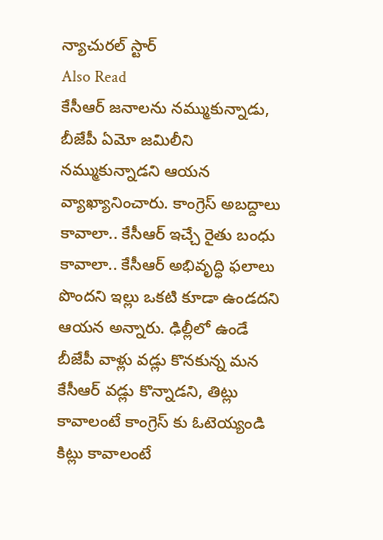న్యాచురల్ స్టార్
Also Read
కేసీఆర్ జనాలను నమ్ముకున్నాడు, బీజేపీ ఏమో జమిలీని నమ్ముకున్నాడని ఆయన వ్యాఖ్యానించారు. కాంగ్రెస్ అబద్దాలు కావాలా.. కేసీఆర్ ఇచ్చే రైతు బంధు కావాలా.. కేసీఆర్ అభివృద్ధి ఫలాలు పొందని ఇల్లు ఒకటి కూడా ఉండదని ఆయన అన్నారు. ఢిల్లీలో ఉండే బీజేపీ వాళ్లు వడ్లు కొనకున్న మన కేసీఆర్ వడ్లు కొన్నాడని, తిట్లు కావాలంటే కాంగ్రెస్ కు ఓటెయ్యండి కిట్లు కావాలంటే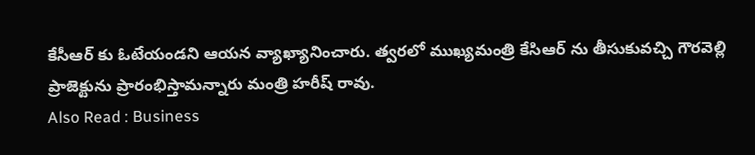కేసీఆర్ కు ఓటేయండని ఆయన వ్యాఖ్యానించారు. త్వరలో ముఖ్యమంత్రి కేసిఆర్ ను తీసుకువచ్చి గౌరవెల్లి ప్రాజెక్టును ప్రారంభిస్తామన్నారు మంత్రి హరీష్ రావు.
Also Read : Business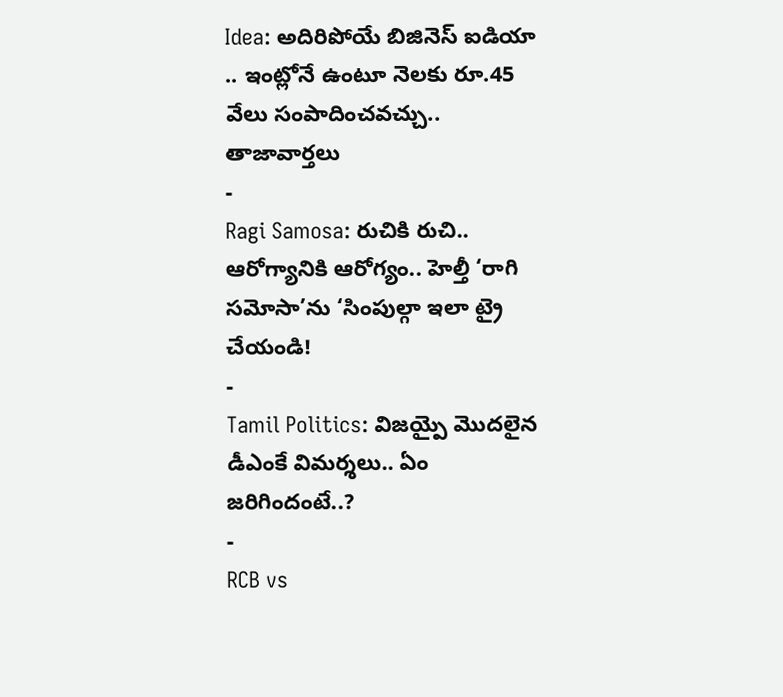Idea: అదిరిపోయే బిజినెస్ ఐడియా .. ఇంట్లోనే ఉంటూ నెలకు రూ.45 వేలు సంపాదించవచ్చు..
తాజావార్తలు
-
Ragi Samosa: రుచికి రుచి.. ఆరోగ్యానికి ఆరోగ్యం.. హెల్తీ ‘రాగి సమోసా’ను ‘సింపుల్గా ఇలా ట్రై చేయండి!
-
Tamil Politics: విజయ్పై మొదలైన డీఎంకే విమర్శలు.. ఏం జరిగిందంటే..?
-
RCB vs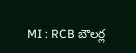MI : RCB బౌలర్ల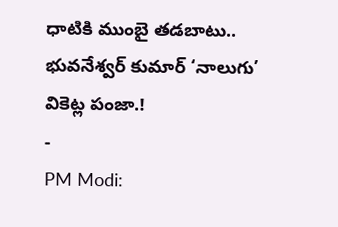ధాటికి ముంబై తడబాటు.. భువనేశ్వర్ కుమార్ ‘నాలుగు’ వికెట్ల పంజా.!
-
PM Modi: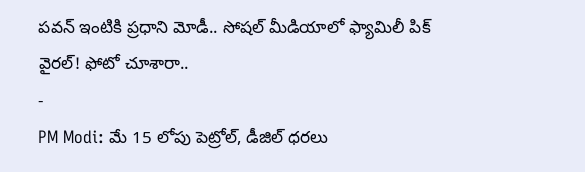పవన్ ఇంటికి ప్రధాని మోడీ.. సోషల్ మీడియాలో ఫ్యామిలీ పిక్ వైరల్! ఫోటో చూశారా..
-
PM Modi: మే 15 లోపు పెట్రోల్, డీజిల్ ధరలు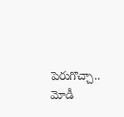పెరుగొచ్చా.. మోడీ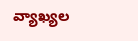వ్యాఖ్యల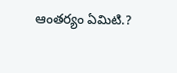ఆంతర్యం ఏమిటి.?